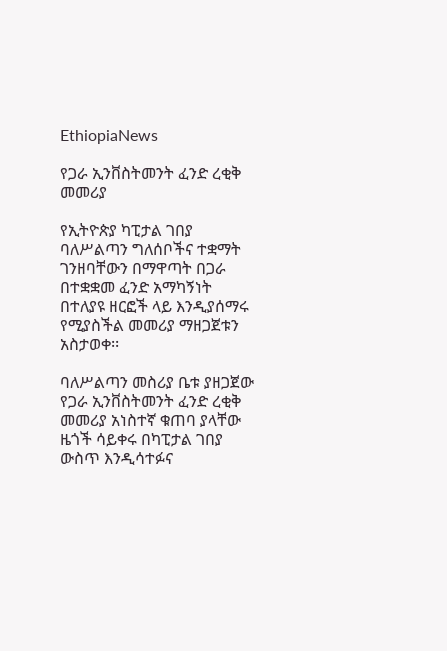EthiopiaNews

የጋራ ኢንቨስትመንት ፈንድ ረቂቅ መመሪያ

የኢትዮጵያ ካፒታል ገበያ ባለሥልጣን ግለሰቦችና ተቋማት ገንዘባቸውን በማዋጣት በጋራ በተቋቋመ ፈንድ አማካኝነት በተለያዩ ዘርፎች ላይ እንዲያሰማሩ የሚያስችል መመሪያ ማዘጋጀቱን አስታወቀ፡፡

ባለሥልጣን መስሪያ ቤቱ ያዘጋጀው የጋራ ኢንቨስትመንት ፈንድ ረቂቅ መመሪያ አነስተኛ ቁጠባ ያላቸው ዜጎች ሳይቀሩ በካፒታል ገበያ ውስጥ እንዲሳተፉና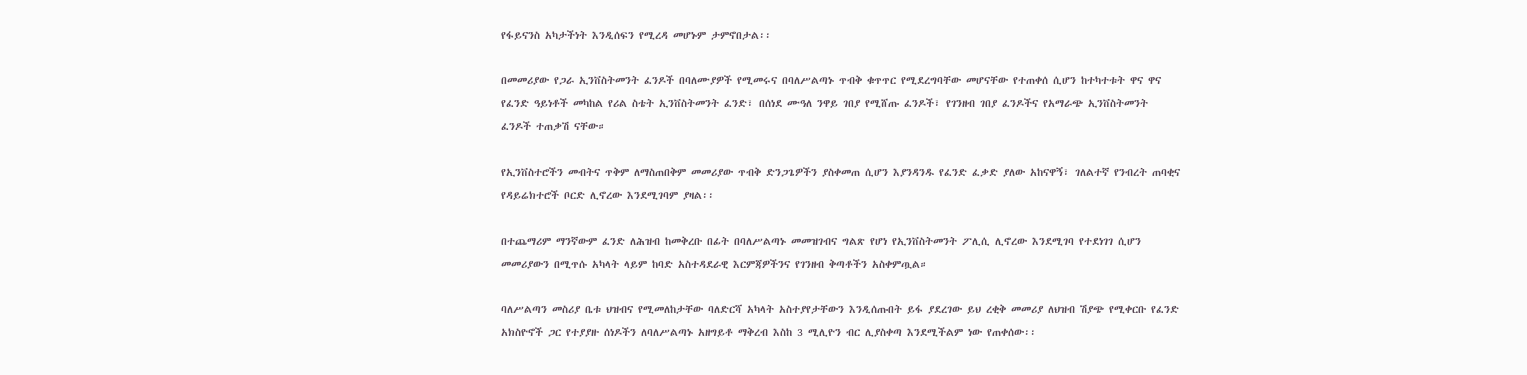የፋይናንስ አካታችነት እንዲሰፍን የሚረዳ መሆኑም ታምኖበታል፡፡

በመመሪያው የጋራ ኢንቨስትመንት ፈንዶች በባለሙያዎች የሚመሩና በባለሥልጣኑ ጥብቅ ቁጥጥር የሚደረግባቸው መሆናቸው የተጠቀሰ ሲሆን ከተካተቱት ዋና ዋና የፈንድ ዓይነቶች መካከል የሪል ስቴት ኢንቨስትመንት ፈንድ፣ በሰነደ ሙዓለ ንዋይ ገበያ የሚሸጡ ፈንዶች፣ የገንዘብ ገበያ ፈንዶችና የአማራጭ ኢንቨስትመንት ፈንዶች ተጠቃሽ ናቸው።

የኢንቨስተሮችን መብትና ጥቅም ለማስጠበቅም መመሪያው ጥብቅ ድንጋጌዎችን ያስቀመጠ ሲሆን እያንዳንዱ የፈንድ ፈቃድ ያለው አከናዋኝ፣ ገለልተኛ የንብረት ጠባቂና የዳይሬክተሮች ቦርድ ሊኖረው እንደሚገባም ያዛል፡፡

በተጨማሪም ማንኛውም ፈንድ ለሕዝብ ከመቅረቡ በፊት በባለሥልጣኑ መመዝገብና ግልጽ የሆነ የኢንቨስትመንት ፖሊሲ ሊኖረው እንደሚገባ የተደነገገ ሲሆን መመሪያውን በሚጥሱ አካላት ላይም ከባድ አስተዳደራዊ እርምጃዎችንና የገንዘብ ቅጣቶችን አስቀምጧል።

ባለሥልጣን መስሪያ ቤቱ ህዝብና የሚመለከታቸው ባለድርሻ አካላት አስተያየታቸውን እንዲሰጡበት ይፋ ያደረገው ይህ ረቂቅ መመሪያ ለህዝብ ሽያጭ የሚቀርቡ የፈንድ አክስዮኖች ጋር የተያያዙ ሰነዶችን ለባለሥልጣኑ አዘግይቶ ማቅረብ እስከ 3 ሚሊዮን ብር ሊያስቀጣ እንደሚችልም ነው የጠቀሰው፡፡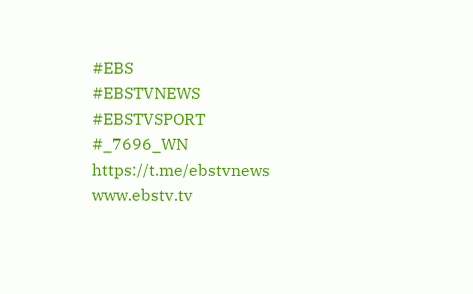#EBS
#EBSTVNEWS
#EBSTVSPORT
#_7696_WN
https://t.me/ebstvnews
www.ebstv.tv